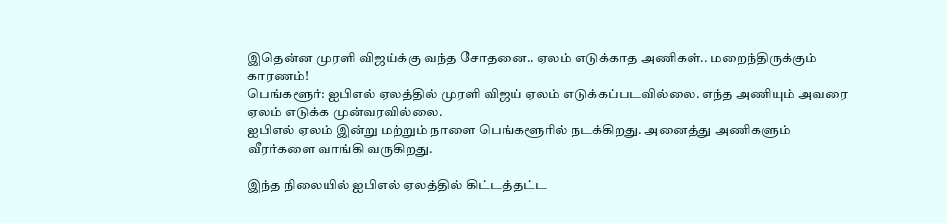இதென்ன முரளி விஜய்க்கு வந்த சோதனை.. ஏலம் எடுக்காத அணிகள்.. மறைந்திருக்கும் காரணம்!
பெங்களூர்: ஐபிஎல் ஏலத்தில் முரளி விஜய் ஏலம் எடுக்கப்படவில்லை. எந்த அணியும் அவரை ஏலம் எடுக்க முன்வரவில்லை.
ஐபிஎல் ஏலம் இன்று மற்றும் நாளை பெங்களூரில் நடக்கிறது. அனைத்து அணிகளும் வீரர்களை வாங்கி வருகிறது.

இந்த நிலையில் ஐபிஎல் ஏலத்தில் கிட்டத்தட்ட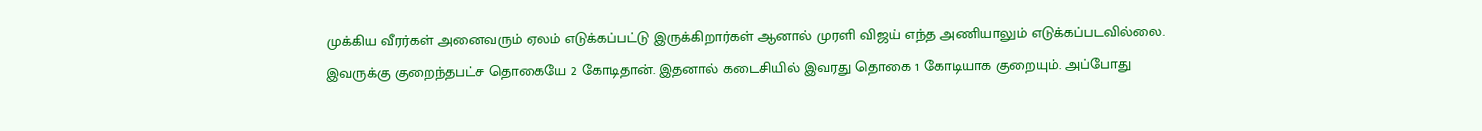முக்கிய வீரர்கள் அனைவரும் ஏலம் எடுக்கப்பட்டு இருக்கிறார்கள் ஆனால் முரளி விஜய் எந்த அணியாலும் எடுக்கப்படவில்லை.
இவருக்கு குறைந்தபட்ச தொகையே 2 கோடிதான். இதனால் கடைசியில் இவரது தொகை 1 கோடியாக குறையும். அப்போது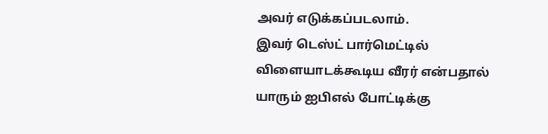அவர் எடுக்கப்படலாம்.
இவர் டெஸ்ட் பார்மெட்டில் விளையாடக்கூடிய வீரர் என்பதால் யாரும் ஐபிஎல் போட்டிக்கு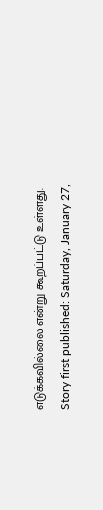எடுக்கவில்லை என்று கூறப்பட்டு உள்ளது.
Story first published: Saturday, January 27,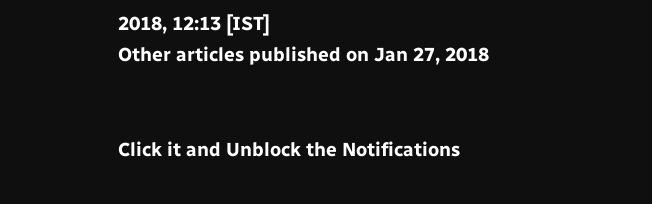2018, 12:13 [IST]
Other articles published on Jan 27, 2018


Click it and Unblock the Notifications